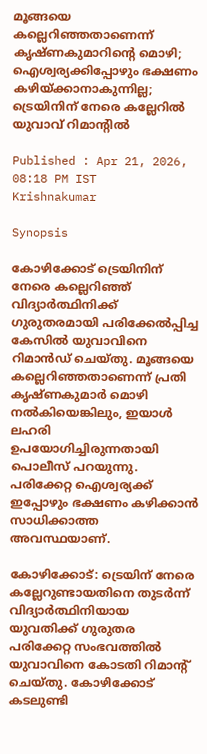മൂങ്ങയെ കല്ലെറിഞ്ഞതാണെന്ന് കൃഷ്ണകുമാറിന്റെ മൊഴി; ഐശ്വര്യക്കിപ്പോഴും ഭക്ഷണം കഴിയ്ക്കാനാകുന്നില്ല; ട്രെയിനിന് നേരെ കല്ലേറിൽ യുവാവ് റിമാന്റിൽ

Published : Apr 21, 2026, 08:18 PM IST
Krishnakumar

Synopsis

കോഴിക്കോട് ട്രെയിനിന് നേരെ കല്ലെറിഞ്ഞ് വിദ്യാർത്ഥിനിക്ക് ഗുരുതരമായി പരിക്കേൽപ്പിച്ച കേസിൽ യുവാവിനെ റിമാൻഡ് ചെയ്തു. മൂങ്ങയെ കല്ലെറിഞ്ഞതാണെന്ന് പ്രതി കൃഷ്ണകുമാർ മൊഴി നൽകിയെങ്കിലും, ഇയാൾ ലഹരി ഉപയോഗിച്ചിരുന്നതായി പൊലീസ് പറയുന്നു. പരിക്കേറ്റ ഐശ്വര്യക്ക് ഇപ്പോഴും ഭക്ഷണം കഴിക്കാൻ സാധിക്കാത്ത അവസ്ഥയാണ്.

കോഴിക്കോട്: ട്രെയിന് നേരെ കല്ലേറുണ്ടായതിനെ തുടര്‍ന്ന് വിദ്യാര്‍ത്ഥിനിയായ യുവതിക്ക് ഗുരുതര പരിക്കേറ്റ സംഭവത്തില്‍ യുവാവിനെ കോടതി റിമാന്റ് ചെയ്തു. കോഴിക്കോട് കടലുണ്ടി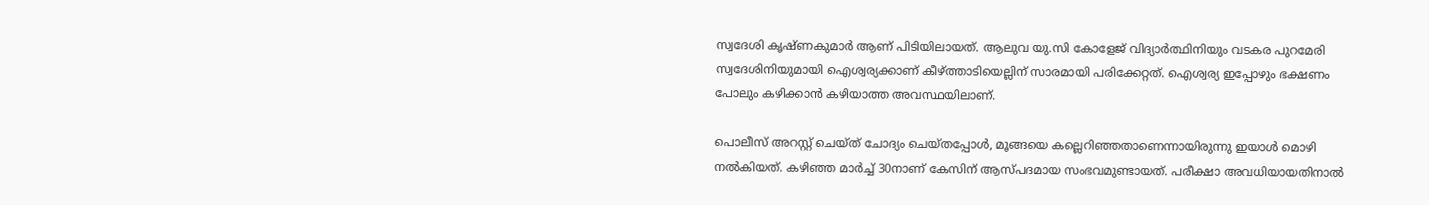സ്വദേശി കൃഷ്ണകുമാര്‍ ആണ് പിടിയിലായത്. ആലുവ യു.സി കോളേജ് വിദ്യാര്‍ത്ഥിനിയും വടകര പുറമേരി സ്വദേശിനിയുമായി ഐശ്വര്യക്കാണ് കീഴ്ത്താടിയെല്ലിന് സാരമായി പരിക്കേറ്റത്. ഐശ്വര്യ ഇപ്പോഴും ഭക്ഷണം പോലും കഴിക്കാന്‍ കഴിയാത്ത അവസ്ഥയിലാണ്.

പൊലീസ് അറസ്റ്റ് ചെയ്ത് ചോദ്യം ചെയ്തപ്പോള്‍, മൂങ്ങയെ കല്ലെറിഞ്ഞതാണെന്നായിരുന്നു ഇയാള്‍ മൊഴി നല്‍കിയത്. കഴിഞ്ഞ മാര്‍ച്ച് 30നാണ് കേസിന് ആസ്പദമായ സംഭവമുണ്ടായത്. പരീക്ഷാ അവധിയായതിനാല്‍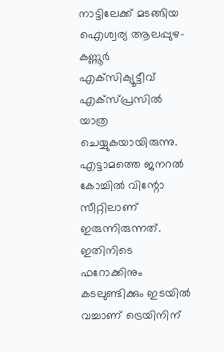നാട്ടിലേക്ക് മടങ്ങിയ ഐശ്വര്യ ആലപ്പുഴ-കണ്ണൂര്‍ എക്‌സിക്യൂട്ടീവ് എക്‌സ്പ്രസില്‍ യാത്ര ചെയ്യുകയായിരുന്നു. എട്ടാമത്തെ ജനറല്‍ കോച്ചില്‍ വിന്റോ സീറ്റിലാണ് ഇരുന്നിരുന്നത്. ഇതിനിടെ ഫറോക്കിനും കടലുണ്ടിക്കും ഇടയില്‍ വച്ചാണ് ട്രെയിനിന്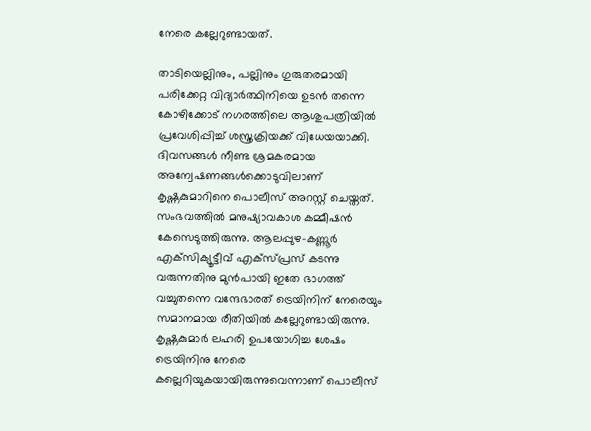നേരെ കല്ലേറുണ്ടായത്.

താടിയെല്ലിനും, പല്ലിനും ഗുരുതരമായി പരിക്കേറ്റ വിദ്യാര്‍ത്ഥിനിയെ ഉടന്‍ തന്നെ കോഴിക്കോട് നഗരത്തിലെ ആശുപത്രിയില്‍ പ്രവേശിപ്പിച്ച് ശസ്ത്രക്രിയക്ക് വിധേയയാക്കി. ദിവസങ്ങള്‍ നീണ്ട ശ്രമകരമായ അന്വേഷണങ്ങള്‍ക്കൊടുവിലാണ് കൃഷ്ണകുമാറിനെ പൊലീസ് അറസ്റ്റ് ചെയ്തത്. സംഭവത്തില്‍ മനുഷ്യാവകാശ കമ്മീഷന്‍ കേസെടുത്തിരുന്നു. ആലപ്പുഴ-കണ്ണൂര്‍ എക്‌സിക്യൂട്ടീവ് എക്‌സ്പ്രസ് കടന്നു വരുന്നതിനു മുന്‍പായി ഇതേ ഭാഗത്ത് വച്ചുതന്നെ വന്ദേഭാരത് ട്രെയിനിന് നേരെയും സമാനമായ രീതിയില്‍ കല്ലേറുണ്ടായിരുന്നു. കൃഷ്ണകുമാര്‍ ലഹരി ഉപയോഗിച്ച ശേഷം ട്രെയിനിനു നേരെ കല്ലെറിയുകയായിരുന്നുവെന്നാണ് പൊലീസ്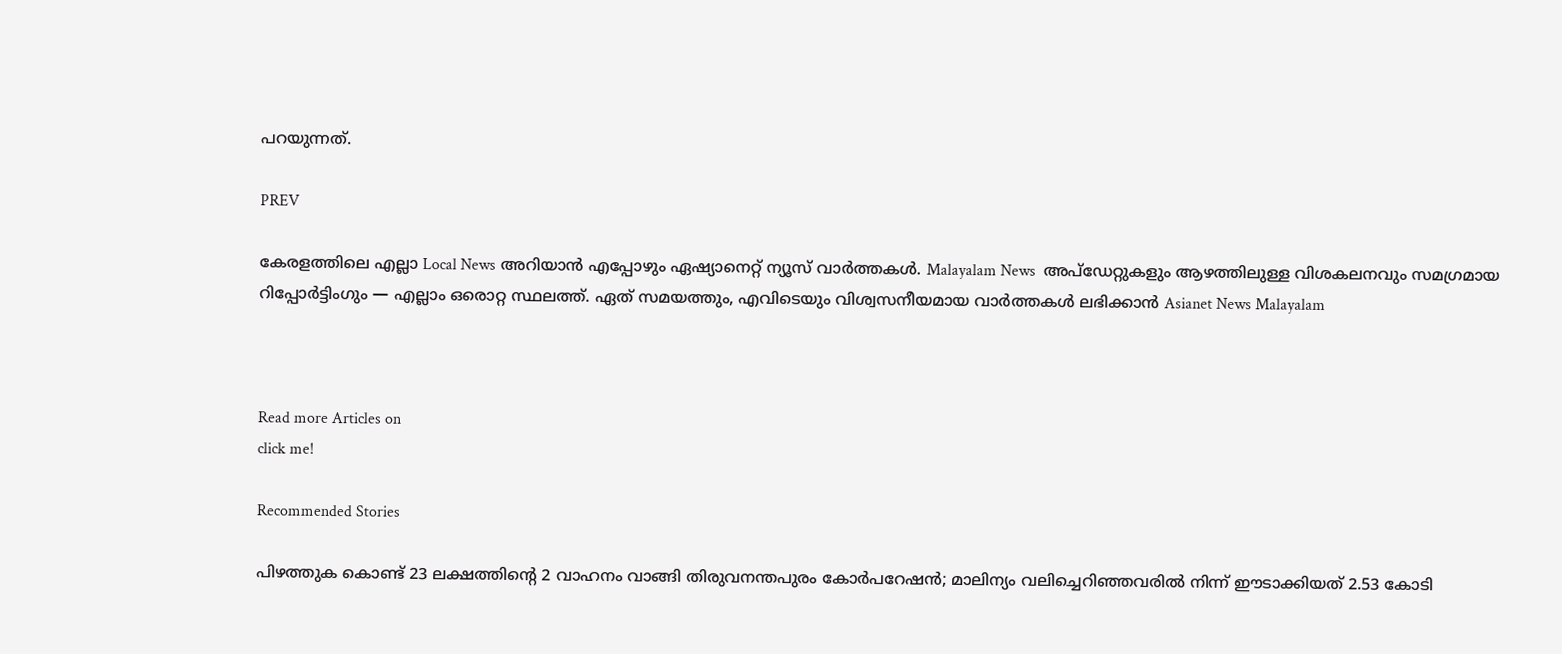പറയുന്നത്.

PREV

കേരളത്തിലെ എല്ലാ Local News അറിയാൻ എപ്പോഴും ഏഷ്യാനെറ്റ് ന്യൂസ് വാർത്തകൾ. Malayalam News  അപ്‌ഡേറ്റുകളും ആഴത്തിലുള്ള വിശകലനവും സമഗ്രമായ റിപ്പോർട്ടിംഗും — എല്ലാം ഒരൊറ്റ സ്ഥലത്ത്. ഏത് സമയത്തും, എവിടെയും വിശ്വസനീയമായ വാർത്തകൾ ലഭിക്കാൻ Asianet News Malayalam



Read more Articles on
click me!

Recommended Stories

പിഴത്തുക കൊണ്ട് 23 ലക്ഷത്തിന്‍റെ 2 വാഹനം വാങ്ങി തിരുവനന്തപുരം കോർപറേഷൻ; മാലിന്യം വലിച്ചെറിഞ്ഞവരിൽ നിന്ന് ഈടാക്കിയത് 2.53 കോടി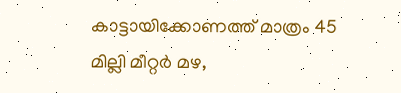കാട്ടായിക്കോണത്ത് മാത്രം 45 മില്ലി മീറ്റർ മഴ,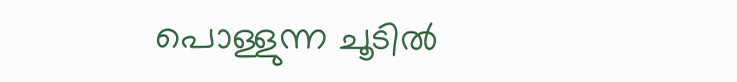പൊള്ളുന്ന ചൂടിൽ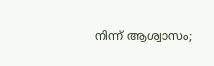നിന്ന് ആശ്വാസം;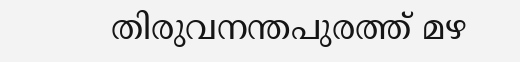തിരുവനന്തപുരത്ത് മഴ